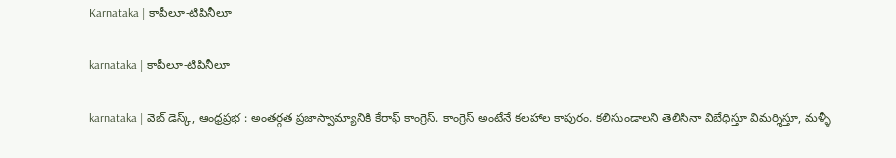Karnataka | కాపీలూ-టిపినీలూ

karnataka | కాపీలూ-టిపినీలూ

karnataka | వెబ్ డెస్క్, ఆంధ్రప్రభ : అంతర్గత ప్రజాస్వామ్యానికి కేరాఫ్ కాంగ్రెస్. కాంగ్రెస్ అంటేనే కలహాల కాపురం. కలిసుండాలని తెలిసినా విబేధిస్తూ విమర్శిస్తూ, మళ్ళీ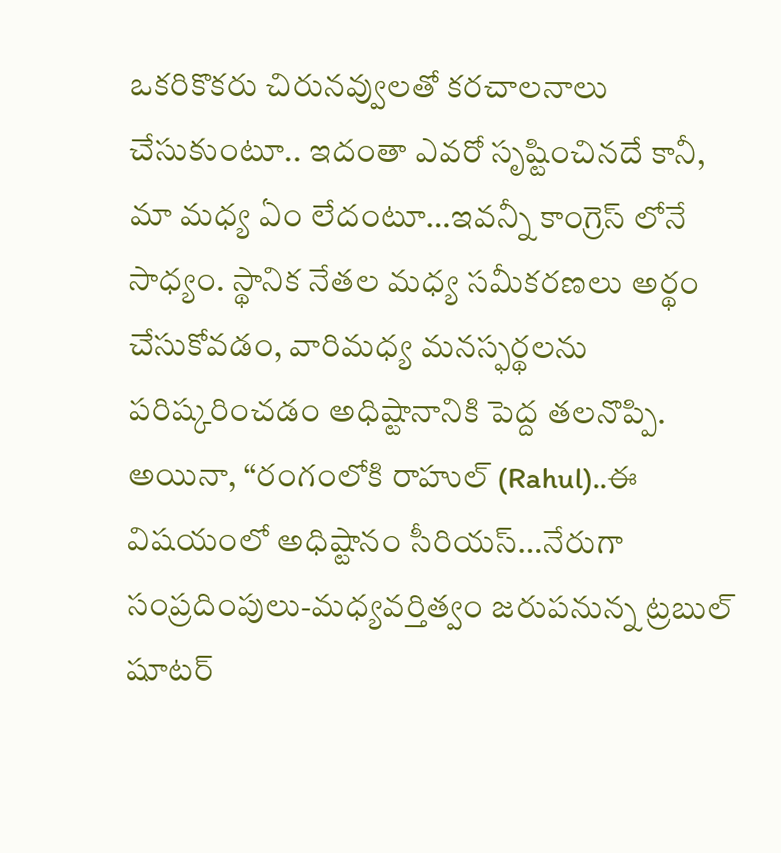ఒకరికొకరు చిరునవ్వులతో కరచాలనాలు చేసుకుంటూ.. ఇదంతా ఎవరో సృష్టించినదే కానీ, మా మధ్య ఏం లేదంటూ…ఇవన్నీ కాంగ్రెస్ లోనే సాధ్యం. స్థానిక నేతల మధ్య సమీకరణలు అర్థం చేసుకోవడం, వారిమధ్య మనస్ఫర్థలను పరిష్కరించడం అధిష్టానానికి పెద్ద తలనొప్పి. అయినా, “రంగంలోకి రాహుల్ (Rahul)..ఈ విషయంలో అధిష్టానం సీరియస్…నేరుగా సంప్రదింపులు-మధ్యవర్తిత్వం జరుపనున్న ట్రబుల్ షూటర్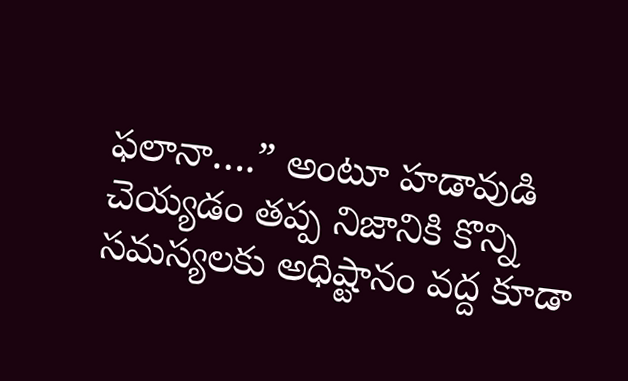ఫలానా….” అంటూ హడావుడి చెయ్యడం తప్ప నిజానికి కొన్ని సమస్యలకు అధిష్టానం వద్ద కూడా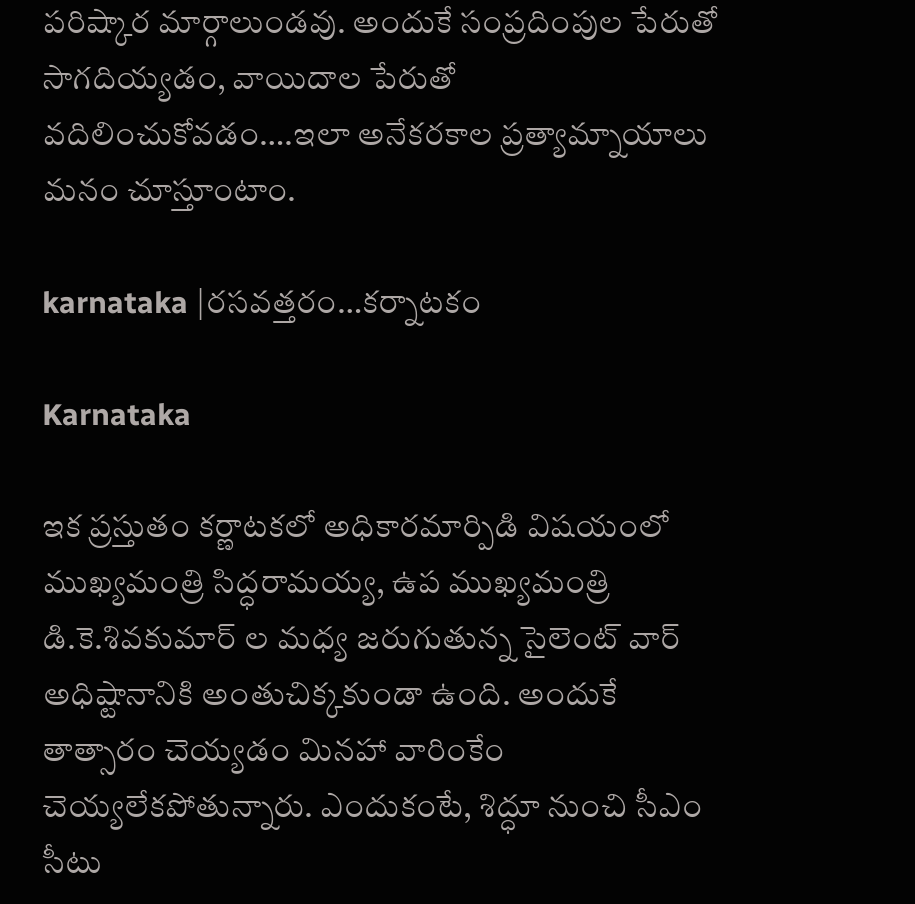పరిష్కార మార్గాలుండవు. అందుకే సంప్రదింపుల పేరుతో సాగదియ్యడం, వాయిదాల పేరుతో వదిలించుకోవడం….ఇలా అనేకరకాల ప్రత్యామ్నాయాలు మనం చూస్తూంటాం.

karnataka |రసవత్తరం…కర్నాటకం

Karnataka

ఇక ప్రస్తుతం కర్ణాటకలో అధికారమార్పిడి విషయంలో ముఖ్యమంత్రి సిద్ధరామయ్య, ఉప ముఖ్యమంత్రి డి.కె.శివకుమార్ ల మధ్య జరుగుతున్న సైలెంట్ వార్ అధిష్టానానికి అంతుచిక్కకుండా ఉంది. అందుకే తాత్సారం చెయ్యడం మినహా వారింకేం చెయ్యలేకపోతున్నారు. ఎందుకంటే, శిద్ధూ నుంచి సీఎం సీటు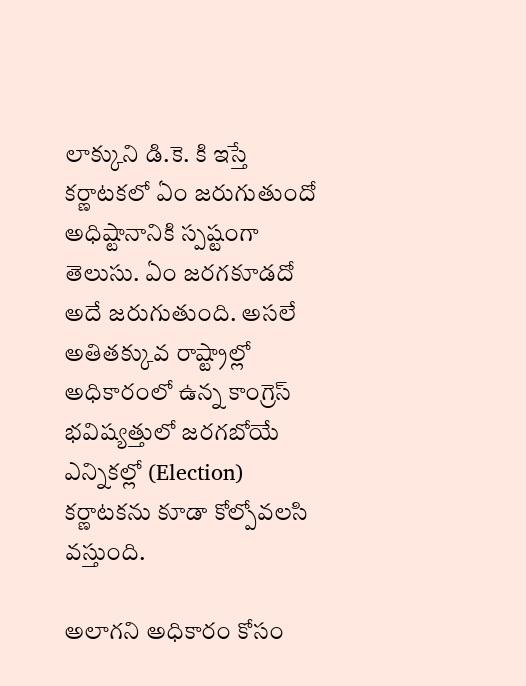లాక్కుని డి.కె. కి ఇస్తే కర్ణాటకలో ఏం జరుగుతుందో అధిష్టానానికి స్పష్టంగా తెలుసు. ఏం జరగకూడదో అదే జరుగుతుంది. అసలే అతితక్కువ రాష్ట్రాల్లో అధికారంలో ఉన్న కాంగ్రెస్ భవిష్యత్తులో జరగబోయే ఎన్నికల్లో (Election) కర్ణాటకను కూడా కోల్పోవలసి వస్తుంది.

అలాగని అధికారం కోసం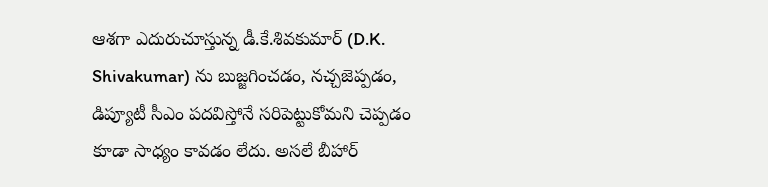ఆశగా ఎదురుచూస్తున్న డీ.కే.శివకుమార్ (D.K. Shivakumar) ను బుజ్జగించడం, నచ్చజెప్పడం, డిప్యూటీ సీఎం పదవిస్తోనే సరిపెట్టుకోమని చెప్పడం కూడా సాధ్యం కావడం లేదు. అసలే బీహార్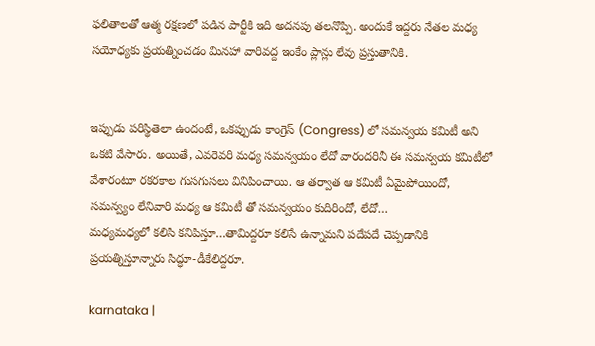ఫలితాలతో ఆత్మ రక్షణలో పడిన పార్టీకి ఇది అదనపు తలనొప్పి. అందుకే ఇద్దరు నేతల మధ్య సయోధ్యకు ప్రయత్నించడం మినహా వారివద్ద ఇంకేం ప్లాన్లు లేవు ప్రస్తుతానికి.


ఇప్పుడు పరిస్థితెలా ఉందంటే, ఒకప్పుడు కాంగ్రెస్ (Congress) లో సమన్వయ కమిటీ అని ఒకటి వేసారు. అయితే, ఎవరెవరి మధ్య సమన్వయం లేదో వారందరినీ ఈ సమన్వయ కమిటీలో వేశారంటూ రకరకాల గుసగుసలు వినిపించాయి. ఆ తర్వాత ఆ కమిటీ ఏమైపోయిందో, సమన్వ్యం లేనివారి మధ్య ఆ కమిటీ తో సమన్వయం కుదిరిందో, లేదో…
మధ్యమధ్యలో కలిసి కనిపిస్తూ…తామిద్దరూ కలిసే ఉన్నామని పదేపదే చెప్పడానికి ప్రయత్నిస్తూన్నారు సిద్ధూ-డీకేలిద్దరూ.

karnataka |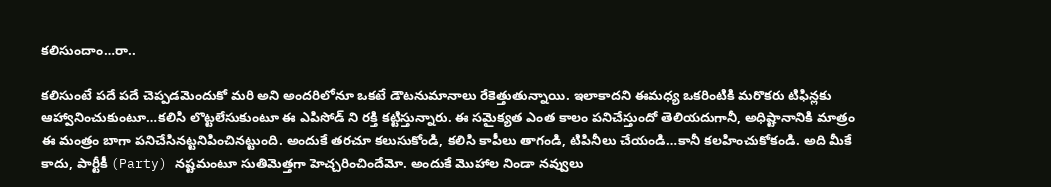కలిసుందాం…రా..

కలిసుంటే పదే పదే చెప్పడమెందుకో మరి అని అందరిలోనూ ఒకటే డౌటనుమానాలు రేకెత్తుతున్నాయి. ఇలాకాదని ఈమధ్య ఒకరింటికి మరొకరు టిఫిన్లకు ఆహ్వానించుకుంటూ…కలిసి లొట్టలేసుకుంటూ ఈ ఎపిసోడ్ ని రక్తి కట్టిస్తున్నారు. ఈ సమైక్యత ఎంత కాలం పనిచేస్తుందో తెలియదుగానీ, అధిష్టానానికి మాత్రం ఈ మంత్రం బాగా పనిచేసినట్టనిపించినట్టుంది. అందుకే తరచూ కలుసుకోండి, కలిసి కాపీలు తాగండి, టిపినీలు చేయండి…కానీ కలహించుకోకండి. అది మీకే కాదు, పార్టీకీ (Party) నష్టమంటూ సుతిమెత్తగా హెచ్చరించిందేమో. అందుకే మొహాల నిండా నవ్వులు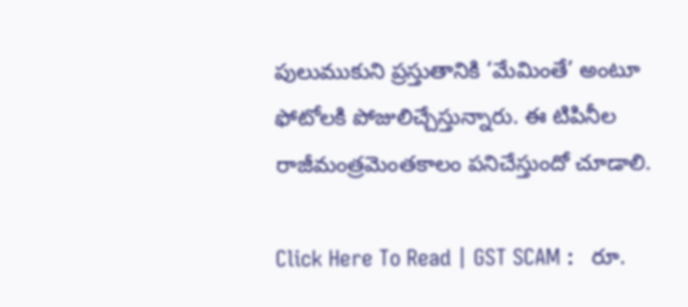పులుముకుని ప్రస్తుతానికి ‘మేమింతే’ అంటూ ఫోటోలకి పోజులిచ్చేస్తున్నారు. ఈ టిపినీల రాజీమంత్రమెంతకాలం పనిచేస్తుందో చూడాలి.

Click Here To Read | GST SCAM :   రూ.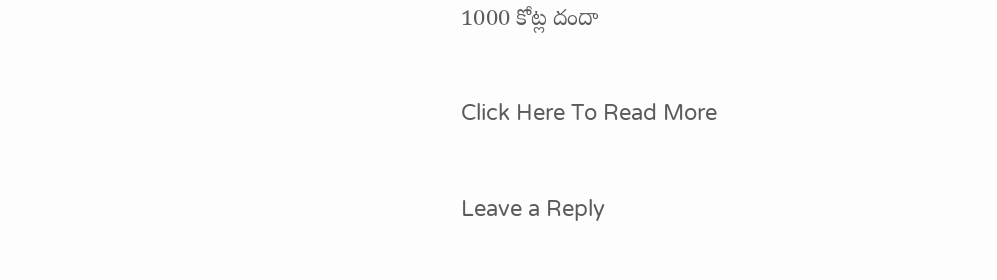1000 కోట్ల దందా

Click Here To Read More

Leave a Reply